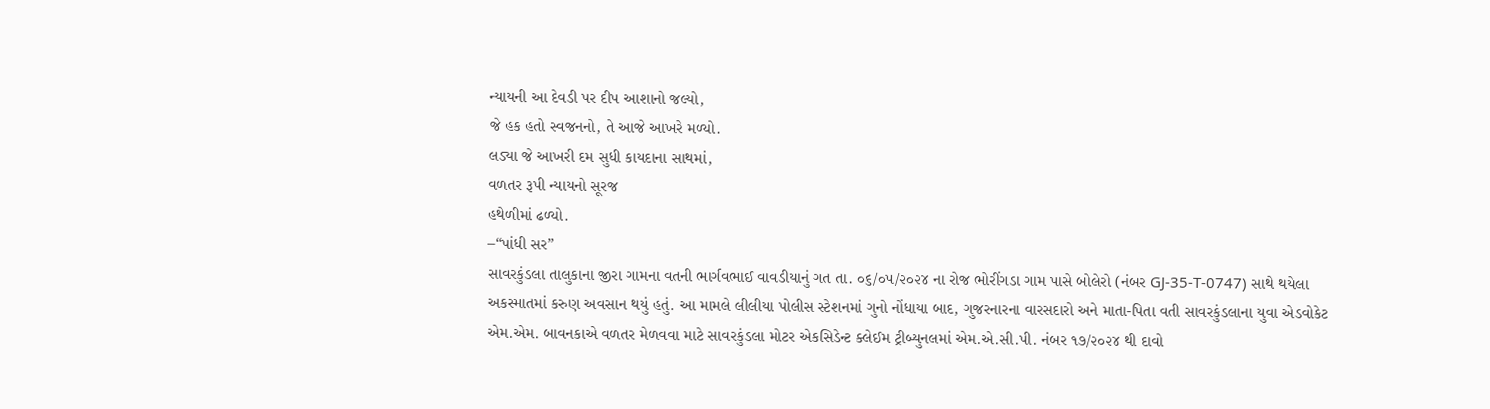ન્યાયની આ દેવડી પર દીપ આશાનો જલ્યો,
જે હક હતો સ્વજનનો, તે આજે આખરે મળ્યો.
લડ્યા જે આખરી દમ સુધી કાયદાના સાથમાં,
વળતર રૂપી ન્યાયનો સૂરજ
હથેળીમાં ઢળ્યો.
–“પાંધી સર”
સાવરકુંડલા તાલુકાના જીરા ગામના વતની ભાર્ગવભાઈ વાવડીયાનું ગત તા. ૦૬/૦૫/૨૦૨૪ ના રોજ ભોરીંગડા ગામ પાસે બોલેરો (નંબર GJ-35-T-0747) સાથે થયેલા અકસ્માતમાં કરુણ અવસાન થયું હતું. આ મામલે લીલીયા પોલીસ સ્ટેશનમાં ગુનો નોંધાયા બાદ, ગુજરનારના વારસદારો અને માતા-પિતા વતી સાવરકુંડલાના યુવા એડવોકેટ એમ.એમ. બાવનકાએ વળતર મેળવવા માટે સાવરકુંડલા મોટર એકસિડેન્ટ ક્લેઈમ ટ્રીબ્યુનલમાં એમ.એ.સી.પી. નંબર ૧૭/૨૦૨૪ થી દાવો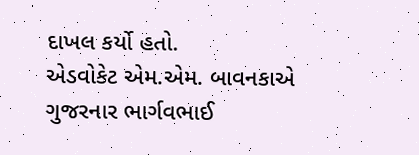દાખલ કર્યો હતો.
એડવોકેટ એમ.એમ. બાવનકાએ ગુજરનાર ભાર્ગવભાઈ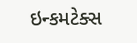ઇન્કમટેક્સ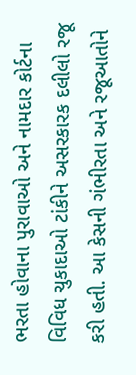ભરતા હોવાના પુરાવાઓ અને નામદાર કોર્ટના વિવિધ ચુકાદાઓ ટાંકીને અસરકારક દલીલો રજૂ કરી હતી. આ કેસની ગંભીરતા અને રજૂઆતોને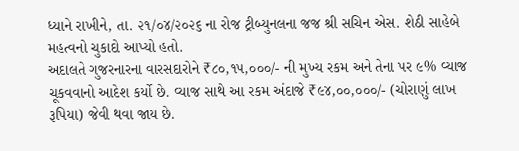ધ્યાને રાખીને, તા. ૨૧/૦૪/૨૦૨૬ ના રોજ ટ્રીબ્યુનલના જજ શ્રી સચિન એસ. શેઠી સાહેબે મહત્વનો ચુકાદો આપ્યો હતો.
અદાલતે ગુજરનારના વારસદારોને ₹૮૦,૧૫,૦૦૦/- ની મુખ્ય રકમ અને તેના પર ૯% વ્યાજ ચૂકવવાનો આદેશ કર્યો છે. વ્યાજ સાથે આ રકમ અંદાજે ₹૯૪,૦૦,૦૦૦/- (ચોરાણું લાખ રૂપિયા) જેવી થવા જાય છે.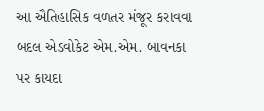આ ઐતિહાસિક વળતર મંજૂર કરાવવા બદલ એડવોકેટ એમ.એમ. બાવનકા પર કાયદા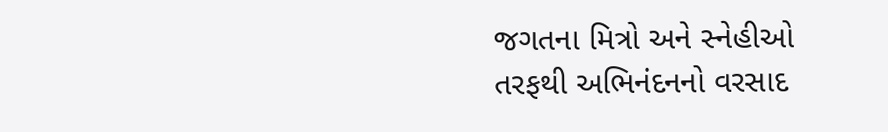જગતના મિત્રો અને સ્નેહીઓ તરફથી અભિનંદનનો વરસાદ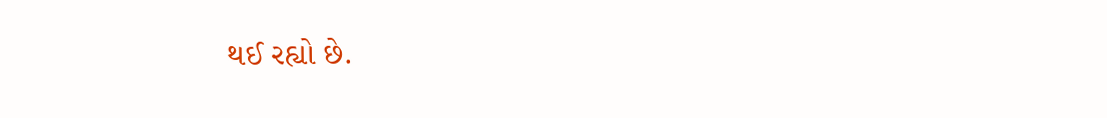થઈ રહ્યો છે.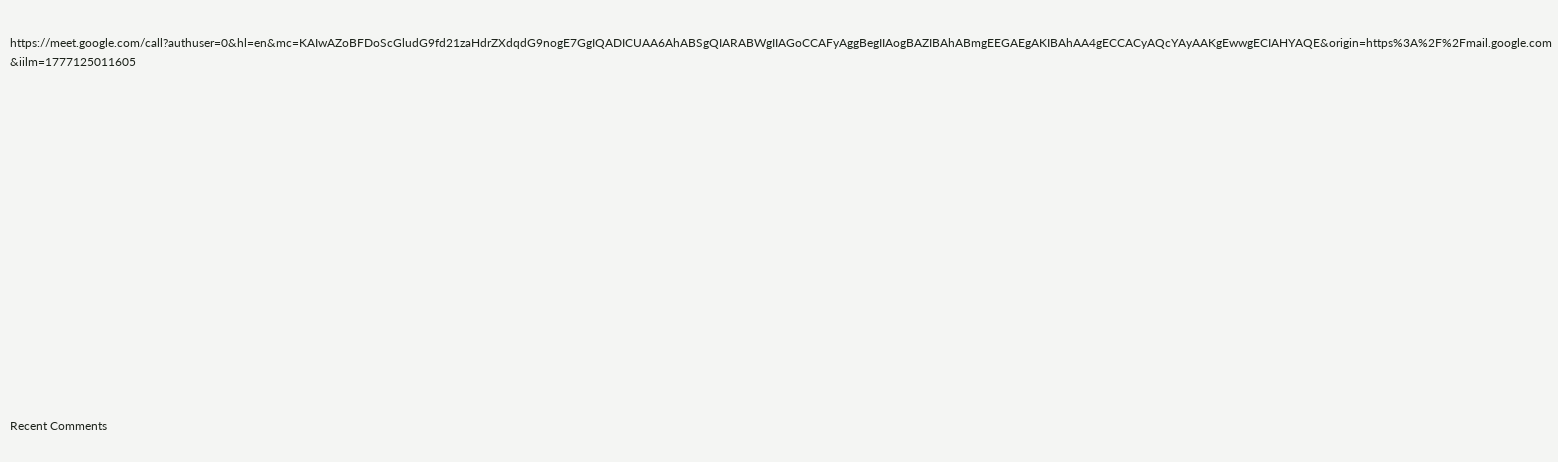https://meet.google.com/call?authuser=0&hl=en&mc=KAIwAZoBFDoScGludG9fd21zaHdrZXdqdG9nogE7GgIQADICUAA6AhABSgQIARABWgIIAGoCCAFyAggBegIIAogBAZIBAhABmgEEGAEgAKIBAhAA4gECCACyAQcYAyAAKgEwwgECIAHYAQE&origin=https%3A%2F%2Fmail.google.com&iilm=1777125011605


















Recent Comments